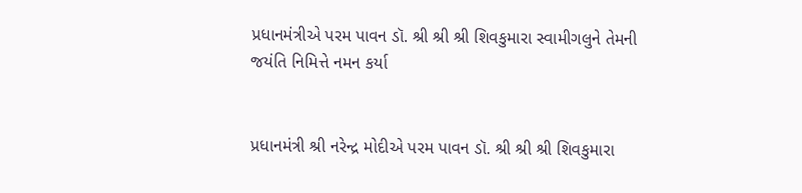પ્રધાનમંત્રીએ પરમ પાવન ડૉ. શ્રી શ્રી શ્રી શિવકુમારા સ્વામીગલુને તેમની જયંતિ નિમિત્તે નમન કર્યા


પ્રધાનમંત્રી શ્રી નરેન્દ્ર મોદીએ પરમ પાવન ડૉ. શ્રી શ્રી શ્રી શિવકુમારા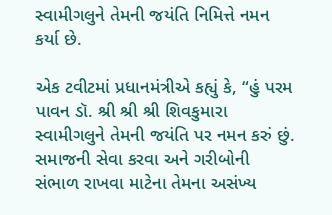સ્વામીગલુને તેમની જયંતિ નિમિત્તે નમન કર્યા છે.

એક ટવીટમાં પ્રધાનમંત્રીએ કહ્યું કે, “હું પરમ પાવન ડૉ. શ્રી શ્રી શ્રી શિવકુમારા સ્વામીગલુને તેમની જયંતિ પર નમન કરું છું. સમાજની સેવા કરવા અને ગરીબોની સંભાળ રાખવા માટેના તેમના અસંખ્ય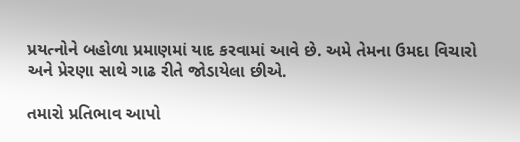પ્રયત્નોને બહોળા પ્રમાણમાં યાદ કરવામાં આવે છે. અમે તેમના ઉમદા વિચારો અને પ્રેરણા સાથે ગાઢ રીતે જોડાયેલા છીએ.

તમારો પ્રતિભાવ આપો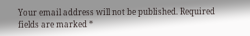Your email address will not be published. Required fields are marked *